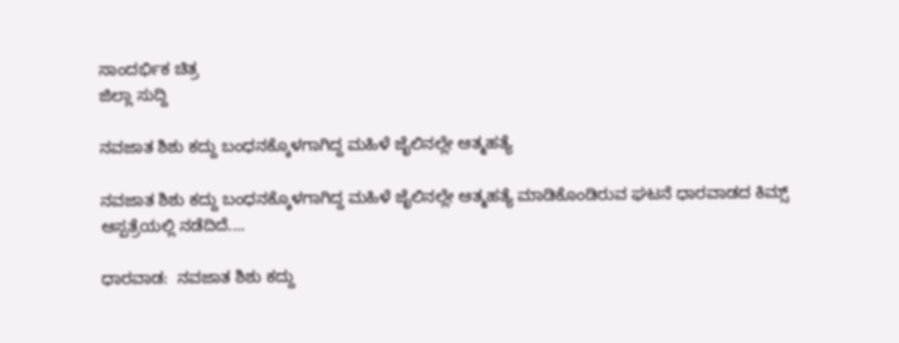ಸಾಂದರ್ಭಿಕ ಚಿತ್ರ
ಜಿಲ್ಲಾ ಸುದ್ದಿ

ನವಜಾತ ಶಿಶು ಕದ್ದು ಬಂಧನಕ್ಕೊಳಗಾಗಿದ್ದ ಮಹಿಳೆ ಜೈಲಿನಲ್ಲೇ ಆತ್ಮಹತ್ಯೆ

ನವಜಾತ ಶಿಶು ಕದ್ದು ಬಂಧನಕ್ಕೊಳಗಾಗಿದ್ದ ಮಹಿಳೆ ಜೈಲಿನಲ್ಲೇ ಆತ್ಮಹತ್ಯೆ ಮಾಡಿಕೊಂಡಿರುವ ಘಟನೆ ಧಾರವಾಡದ ಕಿಮ್ಸ್ ಆಸ್ಪತ್ರೆಯಲ್ಲಿ ನಡೆದಿದೆ....

ಧಾರವಾಡ:  ನವಜಾತ ಶಿಶು ಕದ್ದು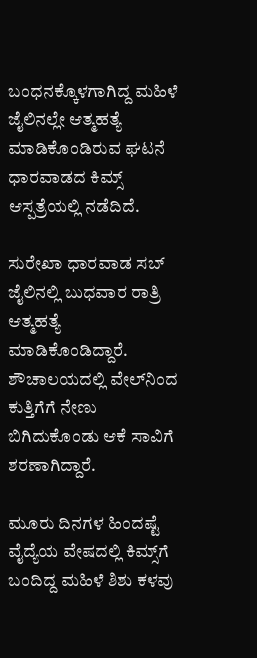ಬಂಧನಕ್ಕೊಳಗಾಗಿದ್ದ ಮಹಿಳೆ ಜೈಲಿನಲ್ಲೇ ಆತ್ಮಹತ್ಯೆ ಮಾಡಿಕೊಂಡಿರುವ ಘಟನೆ ಧಾರವಾಡದ ಕಿಮ್ಸ್ ಆಸ್ಪತ್ರೆಯಲ್ಲಿ ನಡೆದಿದೆ.

ಸುರೇಖಾ ಧಾರವಾಡ ಸಬ್ ಜೈಲಿನಲ್ಲಿ ಬುಧವಾರ ರಾತ್ರಿ ಆತ್ಮಹತ್ಯೆ ಮಾಡಿಕೊಂಡಿದ್ದಾರೆ. ಶೌಚಾಲಯದಲ್ಲಿ ವೇಲ್‌ನಿಂದ ಕುತ್ತಿಗೆಗೆ ನೇಣು ಬಿಗಿದುಕೊಂಡು ಆಕೆ ಸಾವಿಗೆ ಶರಣಾಗಿದ್ದಾರೆ.

ಮೂರು ದಿನಗಳ ಹಿಂದಷ್ಟೆ ವೈದ್ಯೆಯ ವೇಷದಲ್ಲಿ ಕಿಮ್ಸ್‌ಗೆ ಬಂದಿದ್ದ ಮಹಿಳೆ ಶಿಶು ಕಳವು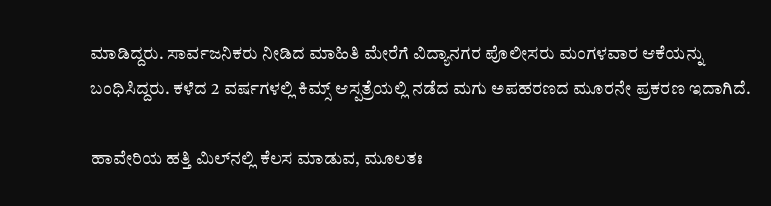ಮಾಡಿದ್ದರು. ಸಾರ್ವಜನಿಕರು ನೀಡಿದ ಮಾಹಿತಿ ಮೇರೆಗೆ ವಿದ್ಯಾನಗರ ಪೊಲೀಸರು ಮಂಗಳವಾರ ಆಕೆಯನ್ನು ಬಂಧಿಸಿದ್ದರು. ಕಳೆದ 2 ವರ್ಷಗಳಲ್ಲಿ ಕಿಮ್ಸ್ ಆಸ್ಪತ್ರೆಯಲ್ಲಿ ನಡೆದ ಮಗು ಅಪಹರಣದ ಮೂರನೇ ಪ್ರಕರಣ ಇದಾಗಿದೆ.

ಹಾವೇರಿಯ ಹತ್ತಿ ಮಿಲ್‌ನಲ್ಲಿ ಕೆಲಸ ಮಾಡುವ, ಮೂಲತಃ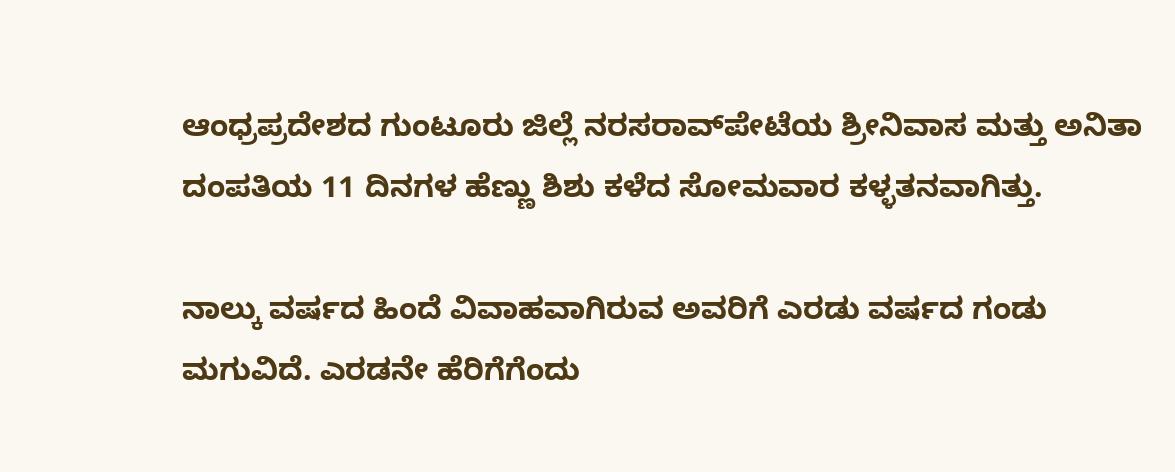ಆಂಧ್ರಪ್ರದೇಶದ ಗುಂಟೂರು ಜಿಲ್ಲೆ ನರಸರಾವ್‌ಪೇಟೆಯ ಶ್ರೀನಿವಾಸ ಮತ್ತು ಅನಿತಾ ದಂಪತಿಯ 11 ದಿನಗಳ ಹೆಣ್ಣು ಶಿಶು ಕಳೆದ ಸೋಮವಾರ ಕಳ್ಳತನವಾಗಿತ್ತು.

ನಾಲ್ಕು ವರ್ಷದ ಹಿಂದೆ ವಿವಾಹವಾಗಿರುವ ಅವರಿಗೆ ಎರಡು ವರ್ಷದ ಗಂಡು ಮಗುವಿದೆ. ಎರಡನೇ ಹೆರಿಗೆಗೆಂದು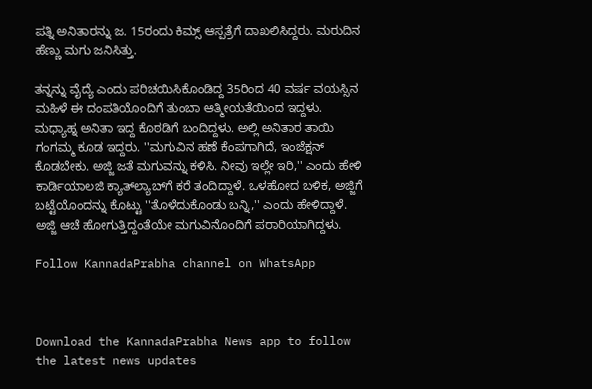ಪತ್ನಿ ಅನಿತಾರನ್ನು ಜ. 15ರಂದು ಕಿಮ್ಸ್ ಆಸ್ಪತ್ರೆಗೆ ದಾಖಲಿಸಿದ್ದರು. ಮರುದಿನ ಹೆಣ್ಣು ಮಗು ಜನಿಸಿತ್ತು.

ತನ್ನನ್ನು ವೈದ್ಯೆ ಎಂದು ಪರಿಚಯಿಸಿಕೊಂಡಿದ್ದ 35ರಿಂದ 40 ವರ್ಷ ವಯಸ್ಸಿನ ಮಹಿಳೆ ಈ ದಂಪತಿಯೊಂದಿಗೆ ತುಂಬಾ ಆತ್ಮೀಯತೆಯಿಂದ ಇದ್ದಳು. ಮಧ್ಯಾಹ್ನ ಅನಿತಾ ಇದ್ದ ಕೊಠಡಿಗೆ ಬಂದಿದ್ದಳು. ಅಲ್ಲಿ ಅನಿತಾರ ತಾಯಿ ಗಂಗಮ್ಮ ಕೂಡ ಇದ್ದರು. ''ಮಗುವಿನ ಹಣೆ ಕೆಂಪಗಾಗಿದೆ, ಇಂಜೆಕ್ಷನ್ ಕೊಡಬೇಕು. ಅಜ್ಜಿ ಜತೆ ಮಗುವನ್ನು ಕಳಿಸಿ. ನೀವು ಇಲ್ಲೇ ಇರಿ,'' ಎಂದು ಹೇಳಿ ಕಾರ್ಡಿಯಾಲಜಿ ಕ್ಯಾತ್‌ಲ್ಯಾಬ್‌ಗೆ ಕರೆ ತಂದಿದ್ದಾಳೆ. ಒಳಹೋದ ಬಳಿಕ, ಅಜ್ಜಿಗೆ ಬಟ್ಟೆಯೊಂದನ್ನು ಕೊಟ್ಟು ''ತೊಳೆದುಕೊಂಡು ಬನ್ನಿ,'' ಎಂದು ಹೇಳಿದ್ದಾಳೆ. ಅಜ್ಜಿ ಆಚೆ ಹೋಗುತ್ತಿದ್ದಂತೆಯೇ ಮಗುವಿನೊಂದಿಗೆ ಪರಾರಿಯಾಗಿದ್ದಳು.

Follow KannadaPrabha channel on WhatsApp



Download the KannadaPrabha News app to follow the latest news updates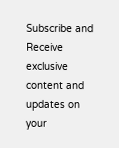Subscribe and Receive exclusive content and updates on your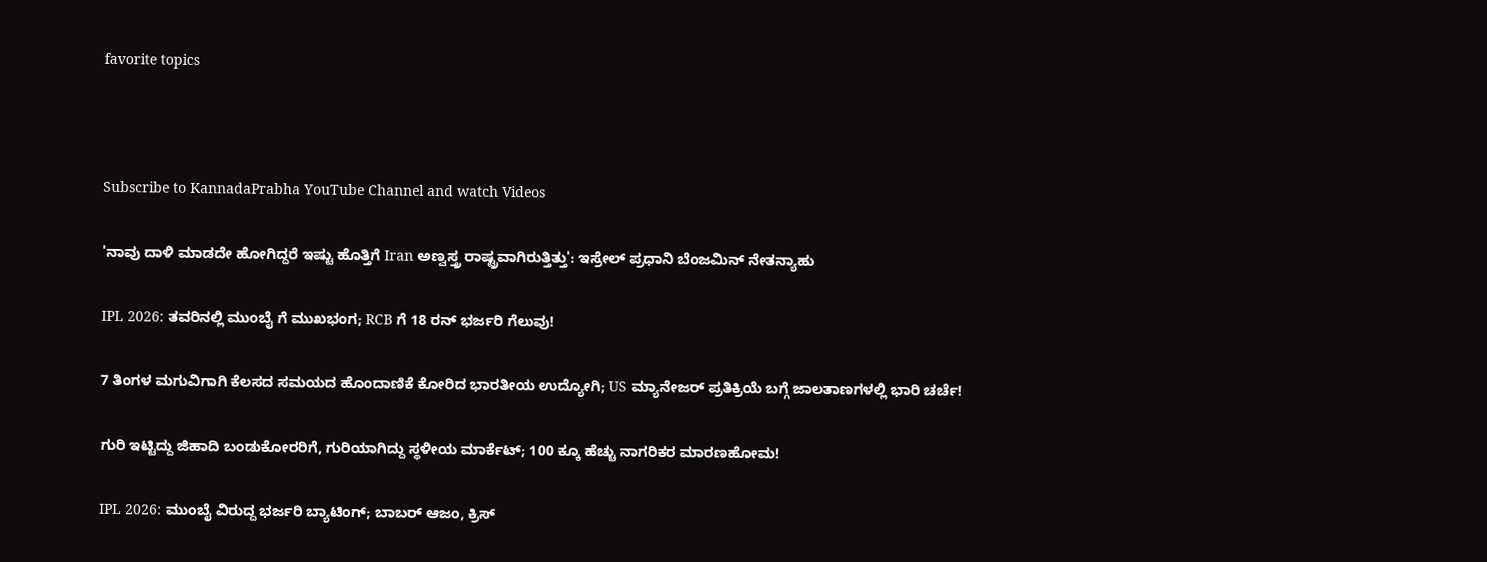favorite topics



Subscribe to KannadaPrabha YouTube Channel and watch Videos

'ನಾವು ದಾಳಿ ಮಾಡದೇ ಹೋಗಿದ್ದರೆ ಇಷ್ಟು ಹೊತ್ತಿಗೆ Iran ಅಣ್ವಸ್ತ್ರ ರಾಷ್ಟ್ರವಾಗಿರುತ್ತಿತ್ತು': ಇಸ್ರೇಲ್ ಪ್ರಧಾನಿ ಬೆಂಜಮಿನ್ ನೇತನ್ಯಾಹು

IPL 2026: ತವರಿನಲ್ಲಿ ಮುಂಬೈ ಗೆ ಮುಖಭಂಗ; RCB ಗೆ 18 ರನ್ ಭರ್ಜರಿ ಗೆಲುವು!

7 ತಿಂಗಳ ಮಗುವಿಗಾಗಿ ಕೆಲಸದ ಸಮಯದ ಹೊಂದಾಣಿಕೆ ಕೋರಿದ ಭಾರತೀಯ ಉದ್ಯೋಗಿ; US ಮ್ಯಾನೇಜರ್ ಪ್ರತಿಕ್ರಿಯೆ ಬಗ್ಗೆ ಜಾಲತಾಣಗಳಲ್ಲಿ ಭಾರಿ ಚರ್ಚೆ!

ಗುರಿ ಇಟ್ಟಿದ್ದು ಜಿಹಾದಿ ಬಂಡುಕೋರರಿಗೆ, ಗುರಿಯಾಗಿದ್ದು ಸ್ಥಳೀಯ ಮಾರ್ಕೆಟ್; 100 ಕ್ಕೂ ಹೆಚ್ಚು ನಾಗರಿಕರ ಮಾರಣಹೋಮ!

IPL 2026: ಮುಂಬೈ ವಿರುದ್ದ ಭರ್ಜರಿ ಬ್ಯಾಟಿಂಗ್; ಬಾಬರ್ ಆಜಂ, ಕ್ರಿಸ್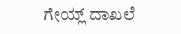ಗೇಯ್ಲ್ ದಾಖಲೆ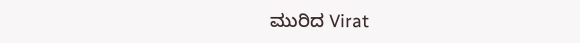ಮುರಿದ Virat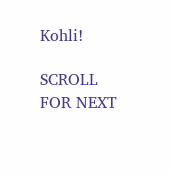Kohli!

SCROLL FOR NEXT